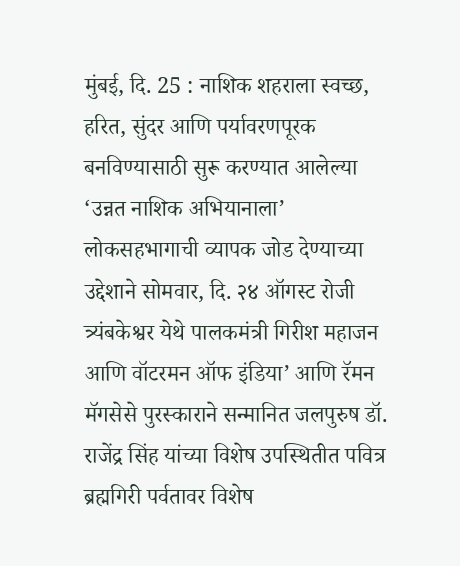मुंबई, दि. 25 : नाशिक शहराला स्वच्छ, हरित, सुंदर आणि पर्यावरणपूरक बनविण्यासाठी सुरू करण्यात आलेल्या ‘उन्नत नाशिक अभियानाला’ लोकसहभागाची व्यापक जोड देण्याच्या उद्देशाने सोमवार, दि. २४ ऑगस्ट रोजी त्र्यंबकेश्वर येथे पालकमंत्री गिरीश महाजन आणि वॉटरमन ऑफ इंडिया’ आणि रॅमन मॅगसेसे पुरस्काराने सन्मानित जलपुरुष डॉ. राजेंद्र सिंह यांच्या विशेष उपस्थितीत पवित्र ब्रह्मगिरी पर्वतावर विशेष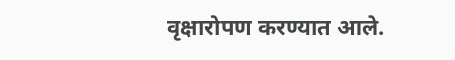वृक्षारोपण करण्यात आले.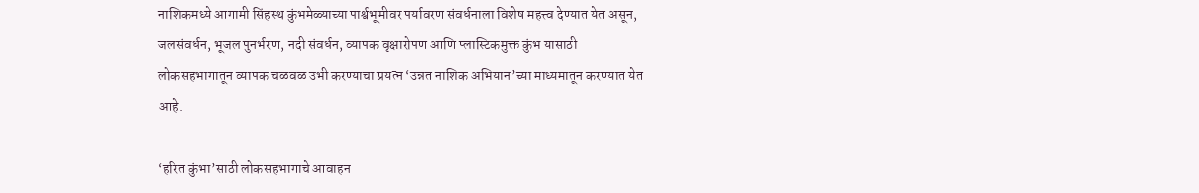नाशिकमध्ये आगामी सिंहस्थ कुंभमेळ्याच्या पार्श्वभूमीवर पर्यावरण संवर्धनाला विशेष महत्त्व देण्यात येत असून, जलसंवर्धन, भूजल पुनर्भरण, नदी संवर्धन, व्यापक वृक्षारोपण आणि प्लास्टिकमुक्त कुंभ यासाठी लोकसहभागातून व्यापक चळवळ उभी करण्याचा प्रयत्न ‘उन्नत नाशिक अभियान’च्या माध्यमातून करण्यात येत आहे.

‘हरित कुंभा’साठी लोकसहभागाचे आवाहन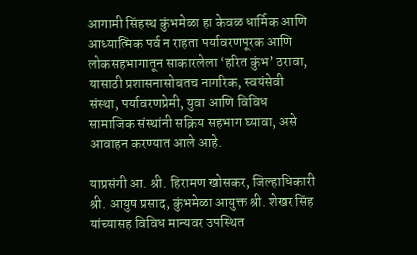आगामी सिंहस्थ कुंभमेळा हा केवळ धार्मिक आणि आध्यात्मिक पर्व न राहता पर्यावरणपूरक आणि लोकसहभागातून साकारलेला ‘हरित कुंभ’ ठरावा, यासाठी प्रशासनासोबतच नागरिक, स्वयंसेवी संस्था, पर्यावरणप्रेमी, युवा आणि विविध सामाजिक संस्थांनी सक्रिय सहभाग घ्यावा, असे आवाहन करण्यात आले आहे.

याप्रसंगी आ. श्री. हिरामण खोसकर, जिल्हाधिकारी श्री. आयुष प्रसाद, कुंभमेळा आयुक्त श्री. शेखर सिंह यांच्यासह विविध मान्यवर उपस्थित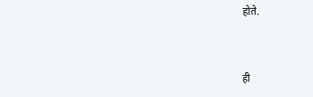होते.



ही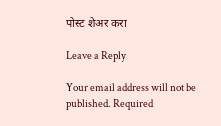पोस्ट शेअर करा

Leave a Reply

Your email address will not be published. Required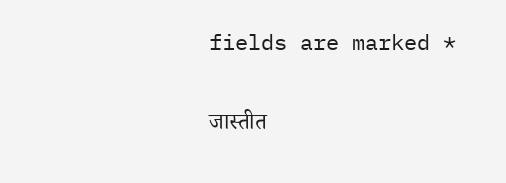fields are marked *

जास्तीत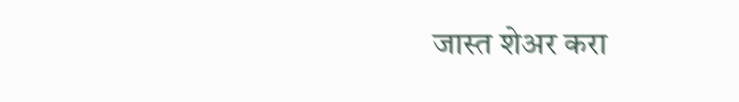जास्त शेअर करा